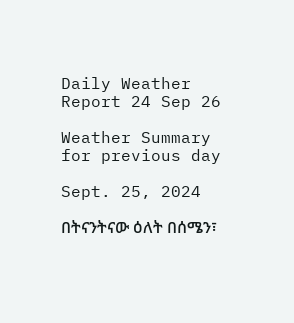Daily Weather Report 24 Sep 26

Weather Summary for previous day

Sept. 25, 2024

በትናንትናው ዕለት በሰሜን፣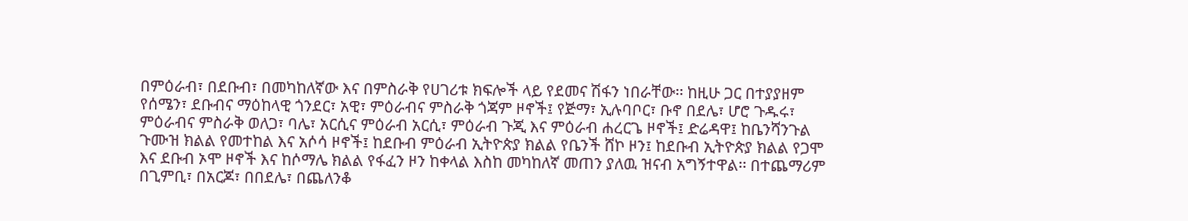በምዕራብ፣ በደቡብ፣ በመካከለኛው እና በምስራቅ የሀገሪቱ ክፍሎች ላይ የደመና ሽፋን ነበራቸው፡፡ ከዚሁ ጋር በተያያዘም የሰሜን፣ ደቡብና ማዕከላዊ ጎንደር፣ አዊ፣ ምዕራብና ምስራቅ ጎጃም ዞኖች፤ የጅማ፣ ኢሉባቦር፣ ቡኖ በደሌ፣ ሆሮ ጉዱሩ፣ ምዕራብና ምስራቅ ወለጋ፣ ባሌ፣ አርሲና ምዕራብ አርሲ፣ ምዕራብ ጉጂ እና ምዕራብ ሐረርጌ ዞኖች፤ ድሬዳዋ፤ ከቤንሻንጉል ጉሙዝ ክልል የመተከል እና አሶሳ ዞኖች፤ ከደቡብ ምዕራብ ኢትዮጵያ ክልል የቤንች ሸኮ ዞን፤ ከደቡብ ኢትዮጵያ ክልል የጋሞ እና ደቡብ ኦሞ ዞኖች እና ከሶማሌ ክልል የፋፈን ዞን ከቀላል እስከ መካከለኛ መጠን ያለዉ ዝናብ አግኝተዋል፡፡ በተጨማሪም በጊምቢ፣ በአርጆ፣ በበደሌ፣ በጨለንቆ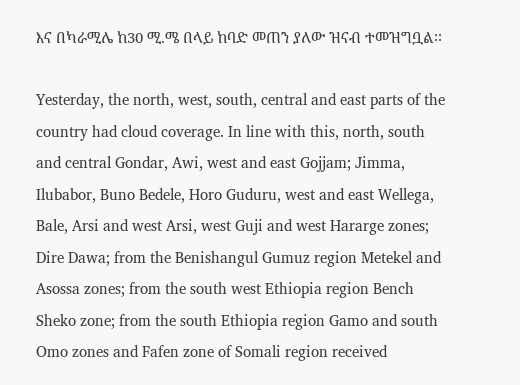እና በካራሚሌ ከ30 ሚ.ሜ በላይ ከባድ መጠን ያለው ዝናብ ተመዝግቧል፡፡

Yesterday, the north, west, south, central and east parts of the country had cloud coverage. In line with this, north, south and central Gondar, Awi, west and east Gojjam; Jimma, Ilubabor, Buno Bedele, Horo Guduru, west and east Wellega, Bale, Arsi and west Arsi, west Guji and west Hararge zones; Dire Dawa; from the Benishangul Gumuz region Metekel and Asossa zones; from the south west Ethiopia region Bench Sheko zone; from the south Ethiopia region Gamo and south Omo zones and Fafen zone of Somali region received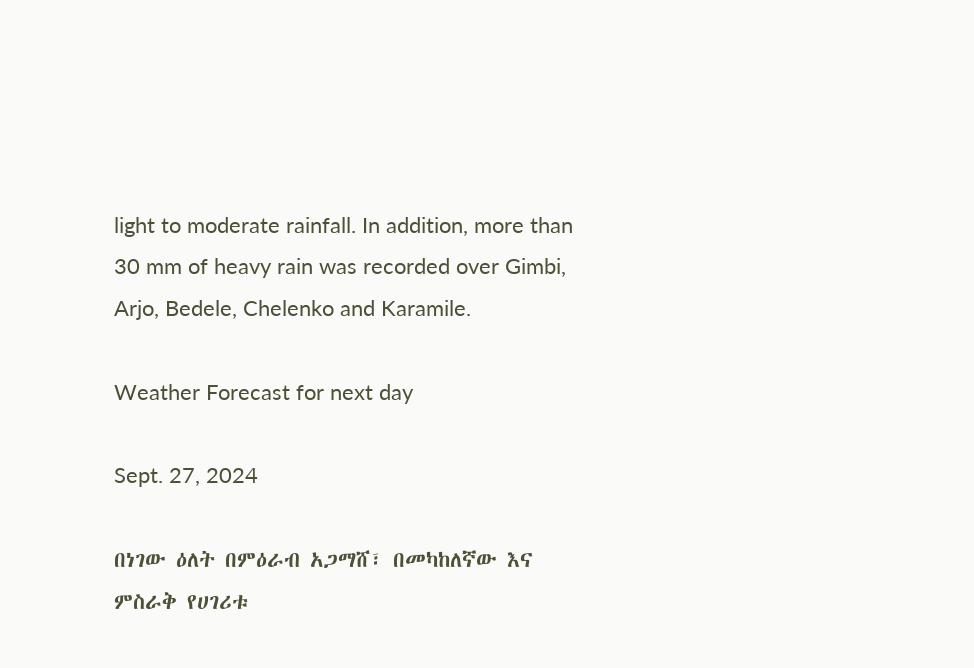light to moderate rainfall. In addition, more than 30 mm of heavy rain was recorded over Gimbi, Arjo, Bedele, Chelenko and Karamile.

Weather Forecast for next day

Sept. 27, 2024

በነገው ዕለት በምዕራብ አጋማሸ፣ በመካከለኛው እና ምስራቅ የሀገሪቱ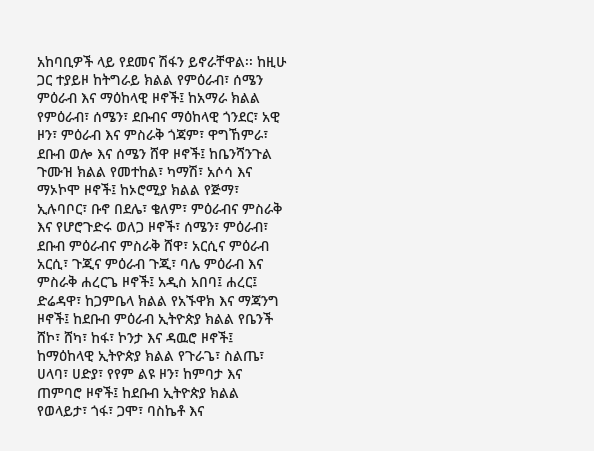አከባቢዎች ላይ የደመና ሽፋን ይኖራቸዋል፡፡ ከዚሁ ጋር ተያይዞ ከትግራይ ክልል የምዕራብ፣ ሰሜን ምዕራብ እና ማዕከላዊ ዞኖች፤ ከአማራ ክልል የምዕራብ፣ ሰሜን፣ ደቡብና ማዕከላዊ ጎንደር፣ አዊ ዞን፣ ምዕራብ እና ምስራቅ ጎጃም፣ ዋግኸምራ፣ ደቡብ ወሎ እና ሰሜን ሸዋ ዞኖች፤ ከቤንሻንጉል ጉሙዝ ክልል የመተከል፣ ካማሽ፣ አሶሳ እና ማኦኮሞ ዞኖች፤ ከኦሮሚያ ክልል የጅማ፣ ኢሉባቦር፣ ቡኖ በደሌ፣ ቄለም፣ ምዕራብና ምስራቅ እና የሆሮጉድሩ ወለጋ ዞኖች፣ ሰሜን፣ ምዕራብ፣ ደቡብ ምዕራብና ምስራቅ ሸዋ፣ አርሲና ምዕራብ አርሲ፣ ጉጂና ምዕራብ ጉጂ፣ ባሌ ምዕራብ እና ምስራቅ ሐረርጌ ዞኖች፤ አዲስ አበባ፤ ሐረር፤ ድሬዳዋ፣ ከጋምቤላ ክልል የአኙዋክ እና ማጃንግ ዞኖች፤ ከደቡብ ምዕራብ ኢትዮጵያ ክልል የቤንች ሸኮ፣ ሸካ፣ ከፋ፣ ኮንታ እና ዳዉሮ ዞኖች፤ ከማዕከላዊ ኢትዮጵያ ክልል የጉራጌ፣ ስልጤ፣ ሀላባ፣ ሀድያ፣ የየም ልዩ ዞን፣ ከምባታ እና ጠምባሮ ዞኖች፤ ከደቡብ ኢትዮጵያ ክልል የወላይታ፣ ጎፋ፣ ጋሞ፣ ባስኬቶ እና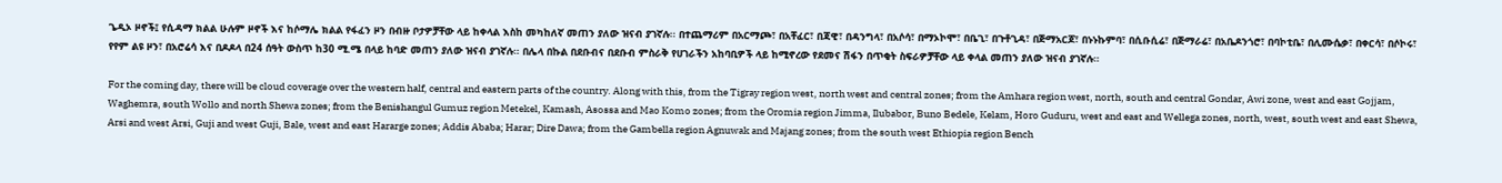ጌዲኦ ዞኖች፤ የሲዳማ ክልል ሁሉም ዞኖች እና ከሶማሌ ክልል የፋፈን ዞን በብዙ ቦታዎቻቸው ላይ ከቀላል እስከ መካከለኛ መጠን ያለው ዝናብ ያገኛሉ፡፡ በተጨማሪም በአርማጮ፣ በአቸፈር፣ በጃዊ፣ በዳንግላ፣ በአሶሳ፣ በማኦኮሞ፣ በቤጊ፣ በጉቶጊዳ፣ በጅማአርጆ፣ በኑኑኩምባ፣ በሲቡሲሬ፣ በጅማራሬ፣ በአቤዶንጎሮ፣ በባኮቲቤ፣ በሊሙሴቃ፣ በቀርሳ፣ በሶኮሩ፣ የየም ልዩ ዞን፣ በአሮሬሳ እና በዶዶላ በ24 ሰዓት ውስጥ ከ30 ሚ.ሜ በላይ ከባድ መጠን ያለው ዝናብ ያገኛሉ፡፡ በሌላ በኩል በደቡብና በደቡብ ምስራቅ የሀገራችን አከባቢዎች ላይ ከሚኖረው የደመና ሽፋን በጥቂት ስፍራዎቻቸው ላይ ቀላል መጠን ያለው ዝናብ ያገኛሉ፡፡

For the coming day, there will be cloud coverage over the western half, central and eastern parts of the country. Along with this, from the Tigray region west, north west and central zones; from the Amhara region west, north, south and central Gondar, Awi zone, west and east Gojjam, Waghemra, south Wollo and north Shewa zones; from the Benishangul Gumuz region Metekel, Kamash, Asossa and Mao Komo zones; from the Oromia region Jimma, Ilubabor, Buno Bedele, Kelam, Horo Guduru, west and east and Wellega zones, north, west, south west and east Shewa, Arsi and west Arsi, Guji and west Guji, Bale, west and east Hararge zones; Addis Ababa; Harar; Dire Dawa; from the Gambella region Agnuwak and Majang zones; from the south west Ethiopia region Bench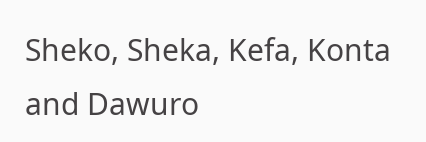Sheko, Sheka, Kefa, Konta and Dawuro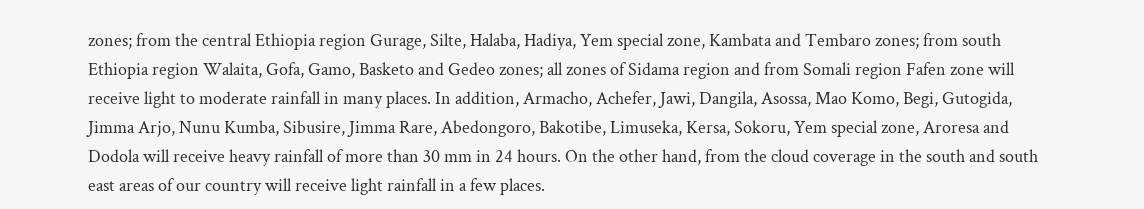zones; from the central Ethiopia region Gurage, Silte, Halaba, Hadiya, Yem special zone, Kambata and Tembaro zones; from south Ethiopia region Walaita, Gofa, Gamo, Basketo and Gedeo zones; all zones of Sidama region and from Somali region Fafen zone will receive light to moderate rainfall in many places. In addition, Armacho, Achefer, Jawi, Dangila, Asossa, Mao Komo, Begi, Gutogida, Jimma Arjo, Nunu Kumba, Sibusire, Jimma Rare, Abedongoro, Bakotibe, Limuseka, Kersa, Sokoru, Yem special zone, Aroresa and Dodola will receive heavy rainfall of more than 30 mm in 24 hours. On the other hand, from the cloud coverage in the south and south east areas of our country will receive light rainfall in a few places.